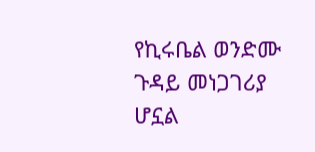የኪሩቤል ወንድሙ ጉዳይ መነጋገሪያ ሆኗል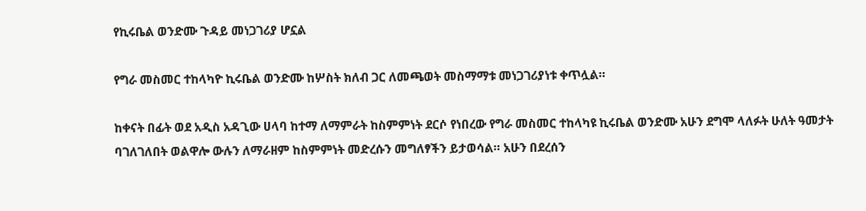የኪሩቤል ወንድሙ ጉዳይ መነጋገሪያ ሆኗል

የግራ መስመር ተከላካዮ ኪሩቤል ወንድሙ ከሦስት ክለብ ጋር ለመጫወት መስማማቱ መነጋገሪያነቱ ቀጥሏል።

ከቀናት በፊት ወደ አዲስ አዳጊው ሀላባ ከተማ ለማምራት ከስምምነት ደርሶ የነበረው የግራ መስመር ተከላካዩ ኪሩቤል ወንድሙ አሁን ደግሞ ላለፉት ሁለት ዓመታት ባገለገለበት ወልዋሎ ውሉን ለማራዘም ከስምምነት መድረሱን መግለፃችን ይታወሳል። አሁን በደረሰን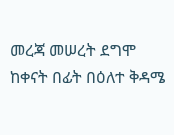መረጃ መሠረት ደግሞ ከቀናት በፊት በዕለተ ቅዳሜ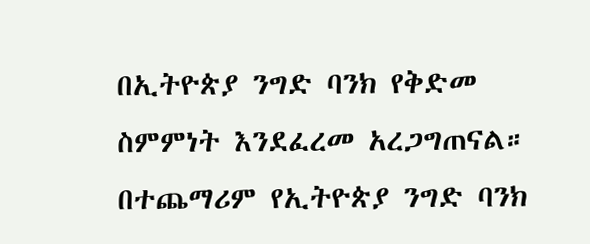በኢትዮጵያ ንግድ ባንክ የቅድመ ስምምነት እንደፈረመ አረጋግጠናል። በተጨማሪም የኢትዮጵያ ንግድ ባንክ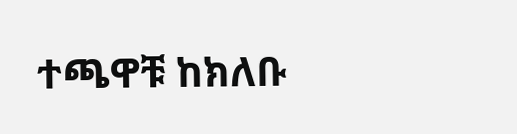ተጫዋቹ ከክለቡ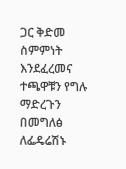ጋር ቅድመ ስምምነት እንደፈረመና ተጫዋቹን የግሉ ማድረጉን በመግለፅ ለፌዴሬሽኑ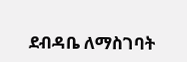ደብዳቤ ለማስገባት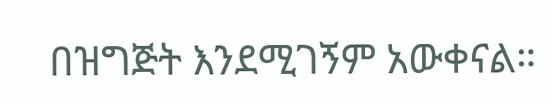በዝግጅት እንደሚገኝም አውቀናል።